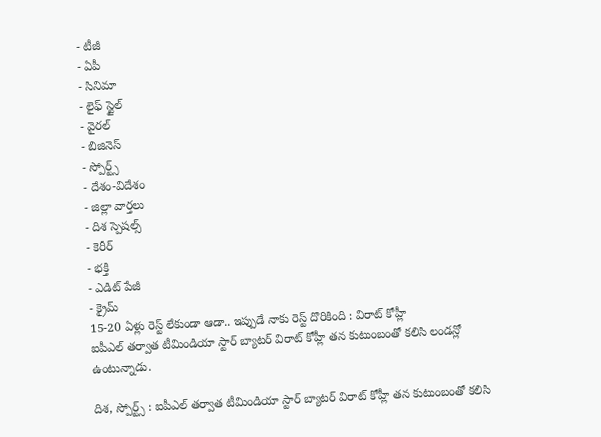- టీజీ
- ఏపీ
- సినిమా
- లైఫ్ స్టైల్
- వైరల్
- బిజినెస్
- స్పోర్ట్స్
- దేశం-విదేశం
- జిల్లా వార్తలు
- దిశ స్పెషల్స్
- కెరీర్
- భక్తి
- ఎడిట్ పేజీ
- క్రైమ్
15-20 ఏళ్లు రెస్ట్ లేకుండా ఆడా.. ఇప్పుడే నాకు రెస్ట్ దొరికింది : విరాట్ కోహ్లీ
ఐపీఎల్ తర్వాత టీమిండియా స్టార్ బ్యాటర్ విరాట్ కోహ్లీ తన కుటుంబంతో కలిసి లండన్లో ఉంటున్నాడు.

దిశ, స్పోర్ట్స్ : ఐపీఎల్ తర్వాత టీమిండియా స్టార్ బ్యాటర్ విరాట్ కోహ్లీ తన కుటుంబంతో కలిసి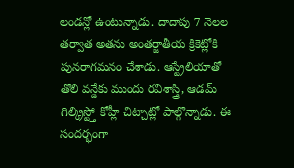లండన్లో ఉంటున్నాడు. దాదాపు 7 నెలల తర్వాత అతను అంతర్జాతీయ క్రికెట్లోకి పునరాగమనం చేశాడు. ఆస్ట్రేలియాతో తొలి వన్డేకు ముందు రవిశాస్త్రి, ఆడమ్ గిల్క్రిస్ట్తో కోహ్లీ చిట్చాట్లో పాల్గొన్నాడు. ఈ సందర్భంగా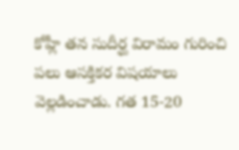కోహ్లీ తన సుదీర్ఘ విరామం గురించి పలు ఆసక్తికర విషయాలు వెల్లడించాడు. గత 15-20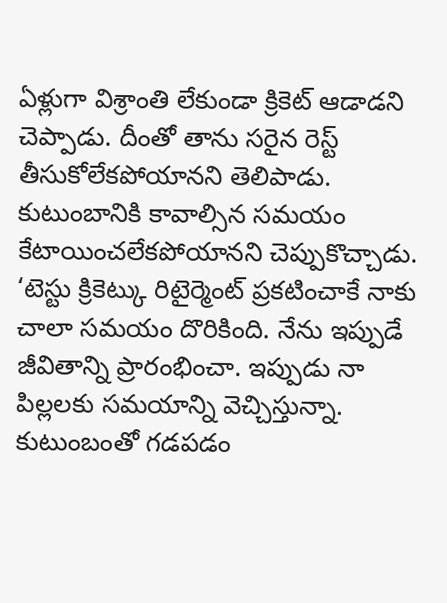ఏళ్లుగా విశ్రాంతి లేకుండా క్రికెట్ ఆడాడని చెప్పాడు. దీంతో తాను సరైన రెస్ట్ తీసుకోలేకపోయానని తెలిపాడు. కుటుంబానికి కావాల్సిన సమయం కేటాయించలేకపోయానని చెప్పుకొచ్చాడు. ‘టెస్టు క్రికెట్కు రిటైర్మెంట్ ప్రకటించాకే నాకు చాలా సమయం దొరికింది. నేను ఇప్పుడే జీవితాన్ని ప్రారంభించా. ఇప్పుడు నా పిల్లలకు సమయాన్ని వెచ్చిస్తున్నా. కుటుంబంతో గడపడం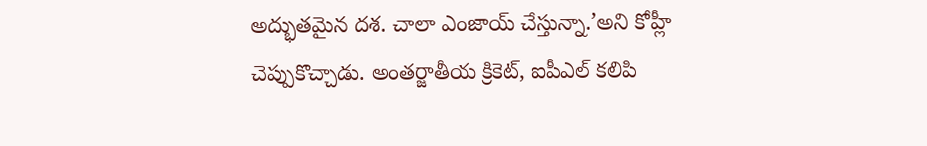అద్భుతమైన దశ. చాలా ఎంజాయ్ చేస్తున్నా.’అని కోహ్లీ చెప్పుకొచ్చాడు. అంతర్జాతీయ క్రికెట్, ఐపీఎల్ కలిపి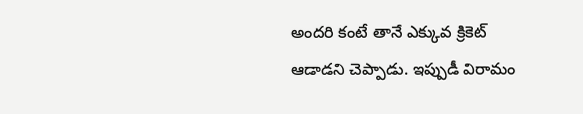అందరి కంటే తానే ఎక్కువ క్రికెట్ ఆడాడని చెప్పాడు. ఇప్పుడీ విరామం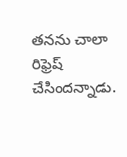తనను చాలా రిఫ్రెష్ చేసిందన్నాడు.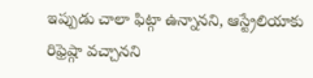ఇప్పుడు చాలా ఫిట్గా ఉన్నానని, ఆస్ట్రేలియాకు రిఫ్రెష్గా వచ్చానని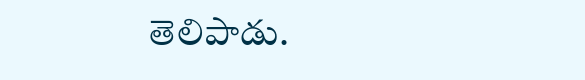తెలిపాడు.